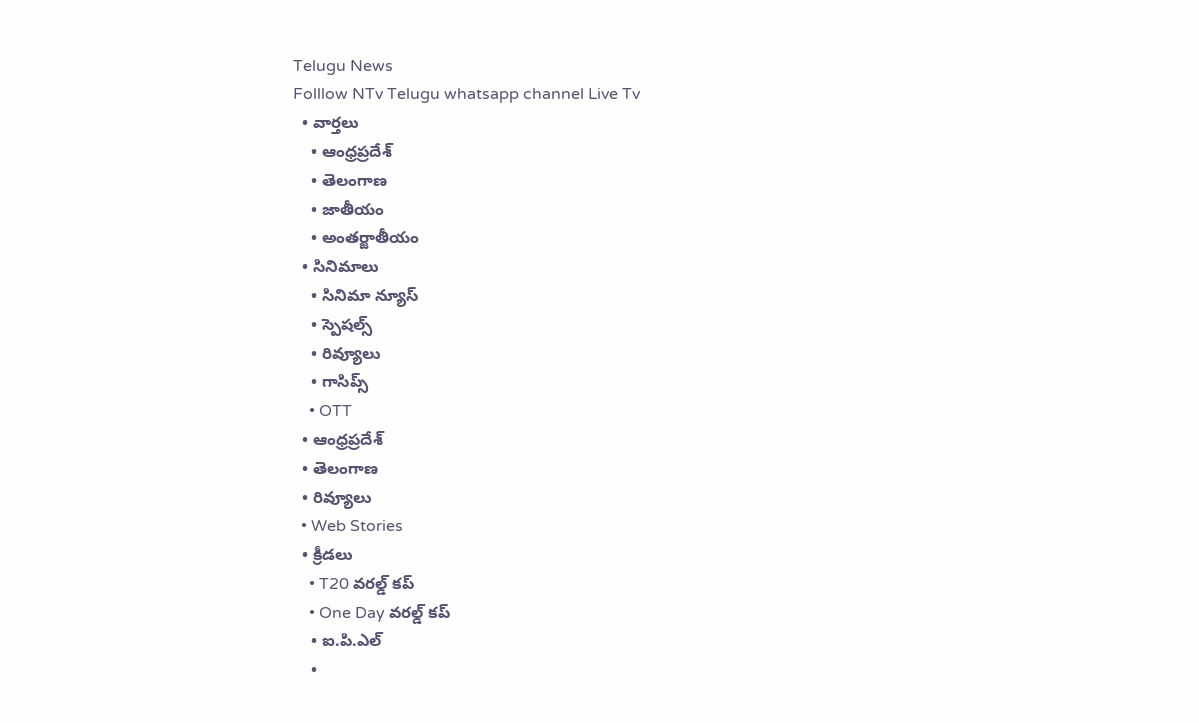Telugu News
Folllow NTv Telugu whatsapp channel Live Tv
  • వార్తలు
    • ఆంధ్రప్రదేశ్
    • తెలంగాణ
    • జాతీయం
    • అంతర్జాతీయం
  • సినిమాలు
    • సినిమా న్యూస్
    • స్పెషల్స్
    • రివ్యూలు
    • గాసిప్స్
    • OTT
  • ఆంధ్రప్రదేశ్
  • తెలంగాణ
  • రివ్యూలు
  • Web Stories
  • క్రీడలు
    • T20 వరల్డ్ కప్
    • One Day వరల్డ్ కప్
    • ఐ.పి.ఎల్
    •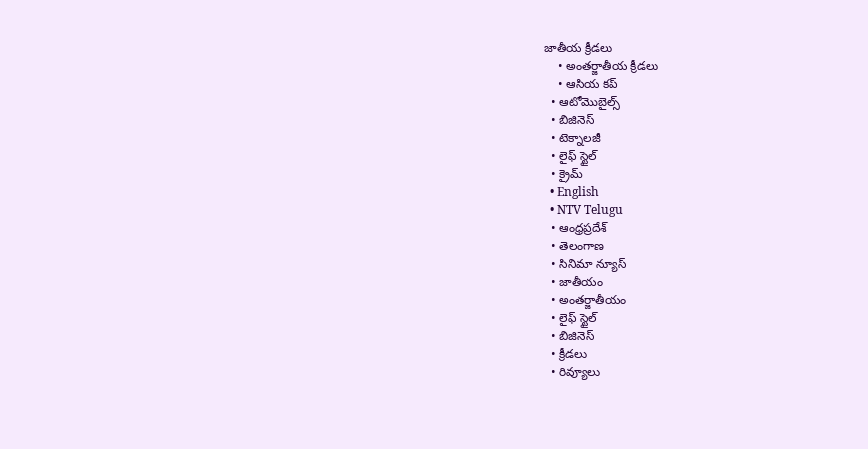జాతీయ క్రీడలు
    • అంతర్జాతీయ క్రీడలు
    • ఆసియ కప్
  • ఆటోమొబైల్స్
  • బిజినెస్‌
  • టెక్నాలజీ
  • లైఫ్ స్టైల్
  • క్రైమ్
  • English
  • NTV Telugu
  • ఆంధ్రప్రదేశ్
  • తెలంగాణ
  • సినిమా న్యూస్
  • జాతీయం
  • అంతర్జాతీయం
  • లైఫ్ స్టైల్
  • బిజినెస్‌
  • క్రీడలు
  • రివ్యూలు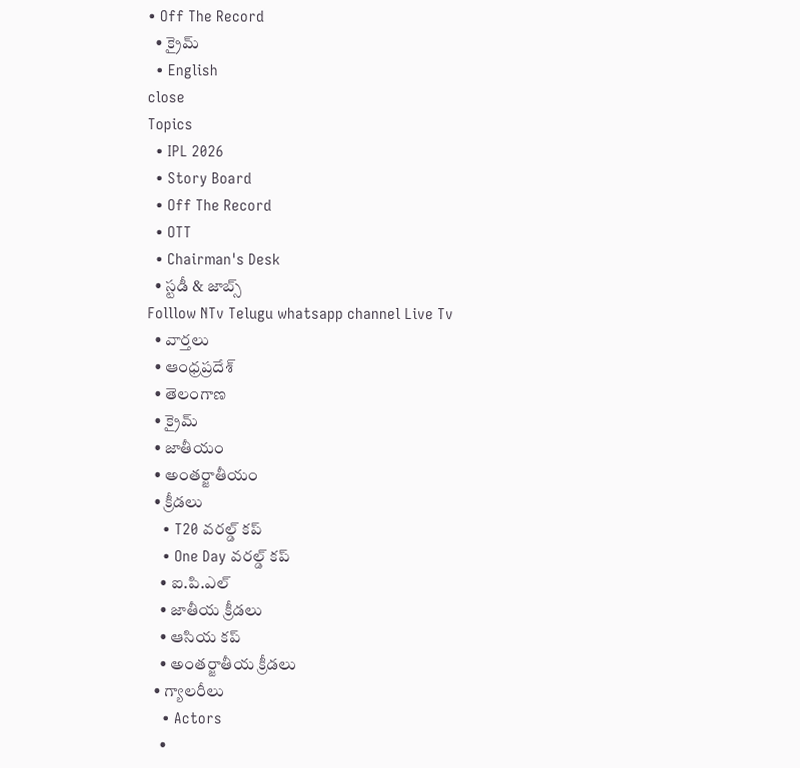• Off The Record
  • క్రైమ్
  • English
close
Topics
  • IPL 2026
  • Story Board
  • Off The Record
  • OTT
  • Chairman's Desk
  • స్టడీ & జాబ్స్
Folllow NTv Telugu whatsapp channel Live Tv
  • వార్తలు
  • ఆంధ్రప్రదేశ్
  • తెలంగాణ
  • క్రైమ్
  • జాతీయం
  • అంతర్జాతీయం
  • క్రీడలు
    • T20 వరల్డ్ కప్
    • One Day వరల్డ్ కప్
    • ఐ.పి.ఎల్
    • జాతీయ క్రీడలు
    • ఆసియ కప్
    • అంతర్జాతీయ క్రీడలు
  • గ్యాలరీలు
    • Actors
    •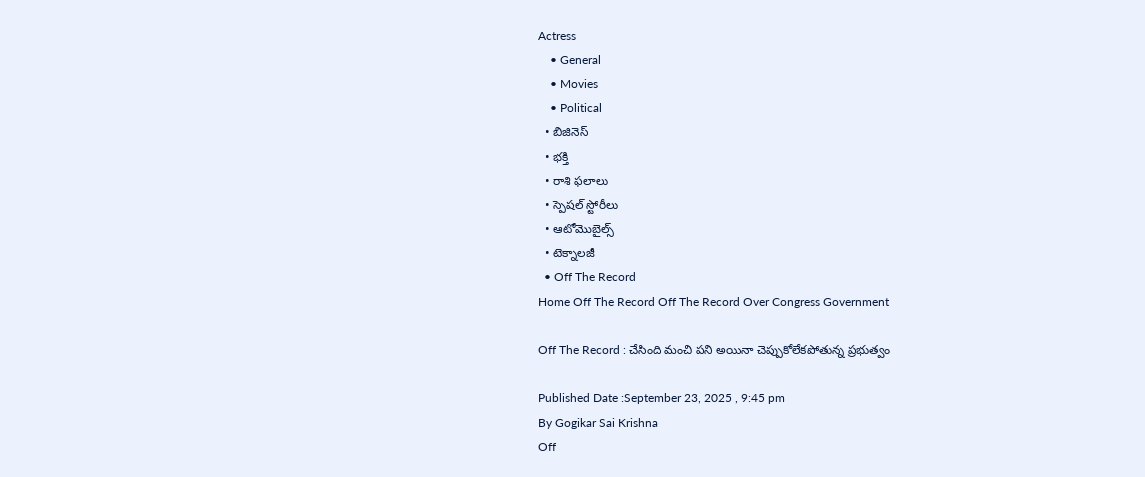Actress
    • General
    • Movies
    • Political
  • బిజినెస్‌
  • భక్తి
  • రాశి ఫలాలు
  • స్పెషల్‌ స్టోరీలు
  • ఆటోమొబైల్స్
  • టెక్నాలజీ
  • Off The Record
Home Off The Record Off The Record Over Congress Government

Off The Record : చేసింది మంచి పని అయినా చెప్పుకోలేకపోతున్న ప్రభుత్వం

Published Date :September 23, 2025 , 9:45 pm
By Gogikar Sai Krishna
Off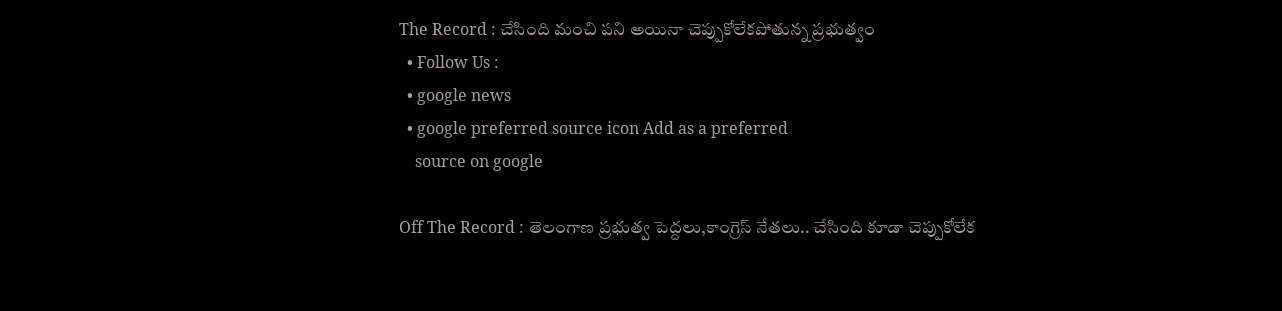The Record : చేసింది మంచి పని అయినా చెప్పుకోలేకపోతున్న ప్రభుత్వం
  • Follow Us :
  • google news
  • google preferred source icon Add as a preferred
    source on google

Off The Record : తెలంగాణ ప్రభుత్వ పెద్దలు,కాంగ్రెస్ నేతలు.. చేసింది కూడా చెప్పుకోలేక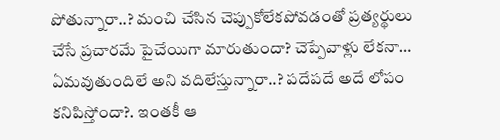పోతున్నారా..? మంచి చేసిన చెప్పుకోలేకపోవడంతో ప్రత్యర్థులు చేసే ప్రచారమే పైచేయిగా మారుతుందా? చెప్పేవాళ్లు లేకనా… ఏమవుతుందిలే అని వదిలేస్తున్నారా..? పదేపదే అదే లోపం కనిపిస్తోందా?. ఇంతకీ ఆ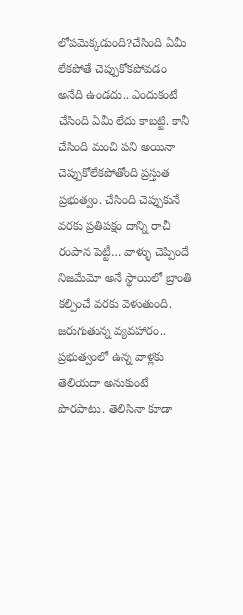లోపమెక్కడుంది?చేసింది ఏమీ లేకపోతే చెప్పుకోకపోవడం అనేది ఉండదు.. ఎందుకంటే చేసింది ఏమీ లేదు కాబట్టి. కానీ చేసింది మంచి పని అయినా చెప్పుకోలేకపోతోంది ప్రస్తుత ప్రభుత్వం. చేసింది చెప్పుకునే వరకు ప్రతిపక్షం దాన్ని రాచీ రంపాన పెట్టీ… వాళ్ళు చెప్పిందే నిజమేమో అనే స్థాయిలో బ్రాంతి కల్పించే వరకు వెళుతుంది. జరుగుతున్న వ్యవహారం.. ప్రభుత్వంలో ఉన్న వాళ్లకు తెలియదా అనుకుంటే పొరపాటు. తెలిసినా కూడా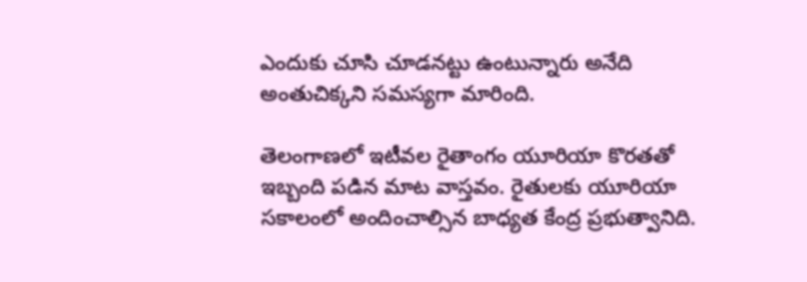ఎందుకు చూసి చూడనట్టు ఉంటున్నారు అనేది అంతుచిక్కని సమస్యగా మారింది.

తెలంగాణలో ఇటీవల రైతాంగం యూరియా కొరతతో ఇబ్బంది పడిన మాట వాస్తవం. రైతులకు యూరియా సకాలంలో అందించాల్సిన బాధ్యత కేంద్ర ప్రభుత్వానిది.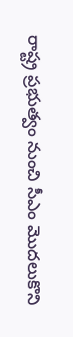రాష్ట్ర ప్రభుత్వం నుంచి సీఎం మొదలుకొని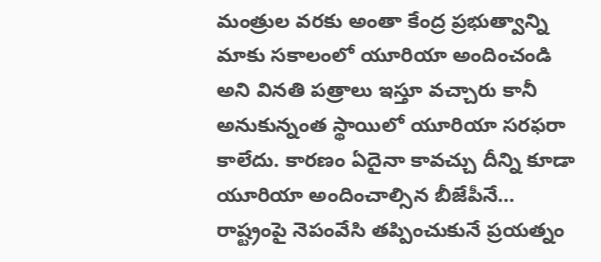మంత్రుల వరకు అంతా కేంద్ర ప్రభుత్వాన్ని మాకు సకాలంలో యూరియా అందించండి అని వినతి పత్రాలు ఇస్తూ వచ్చారు కానీ అనుకున్నంత స్థాయిలో యూరియా సరఫరా కాలేదు. కారణం ఏదైనా కావచ్చు దీన్ని కూడా యూరియా అందించాల్సిన బీజేపీనే… రాష్ట్రంపై నెపంవేసి తప్పించుకునే ప్రయత్నం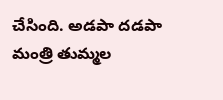చేసింది. అడపా దడపా మంత్రి తుమ్మల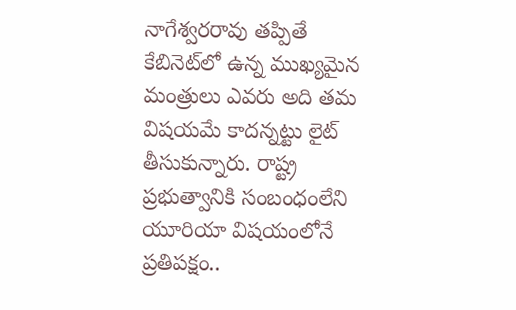నాగేశ్వరరావు తప్పితే కేబినెట్‌లో ఉన్న ముఖ్యమైన మంత్రులు ఎవరు అది తమ విషయమే కాదన్నట్టు లైట్ తీసుకున్నారు. రాష్ట్ర ప్రభుత్వానికి సంబంధంలేని యూరియా విషయంలోనే ప్రతిపక్షం..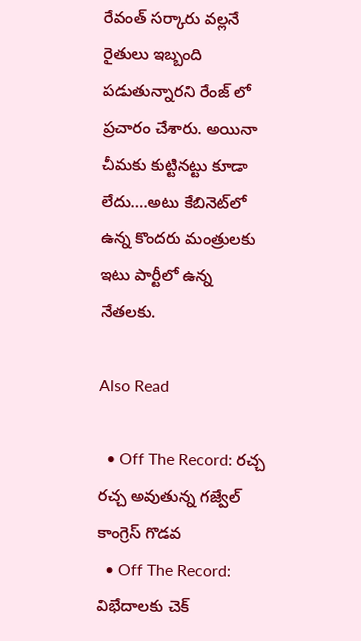రేవంత్ సర్కారు వల్లనే రైతులు ఇబ్బంది పడుతున్నారని రేంజ్ లో ప్రచారం చేశారు. అయినా చీమకు కుట్టినట్టు కూడా లేదు….అటు కేబినెట్‌లో ఉన్న కొందరు మంత్రులకు ఇటు పార్టీలో ఉన్న నేతలకు.

Also Read

  • Off The Record: రచ్చ రచ్చ అవుతున్న గజ్వేల్ కాంగ్రెస్ గొడవ
  • Off The Record: విభేదాలకు చెక్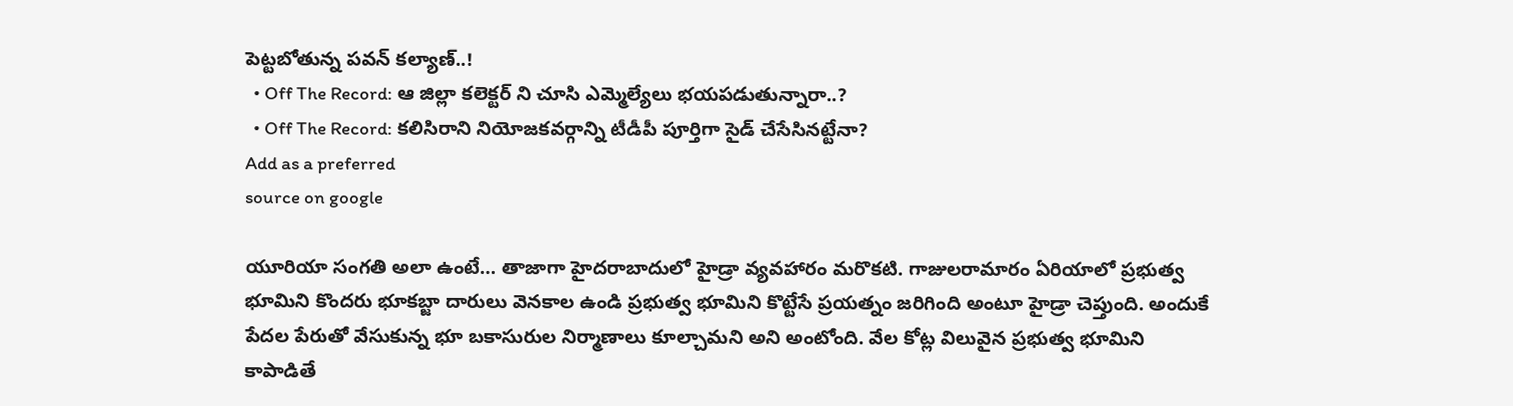పెట్టబోతున్న పవన్ కల్యాణ్‌..!
  • Off The Record: ఆ జిల్లా కలెక్టర్ ని చూసి ఎమ్మెల్యేలు భయపడుతున్నారా..?
  • Off The Record: కలిసిరాని నియోజకవర్గాన్ని టీడీపీ పూర్తిగా సైడ్ చేసేసినట్టేనా?
Add as a preferred
source on google

యూరియా సంగతి అలా ఉంటే… తాజాగా హైదరాబాదులో హైడ్రా వ్యవహారం మరొకటి. గాజులరామారం ఏరియాలో ప్రభుత్వ భూమిని కొందరు భూకబ్జా దారులు వెనకాల ఉండి ప్రభుత్వ భూమిని కొట్టేసే ప్రయత్నం జరిగింది అంటూ హైడ్రా చెప్తుంది. అందుకే పేదల పేరుతో వేసుకున్న భూ బకాసురుల నిర్మాణాలు కూల్చామని అని అంటోంది. వేల కోట్ల విలువైన ప్రభుత్వ భూమిని కాపాడితే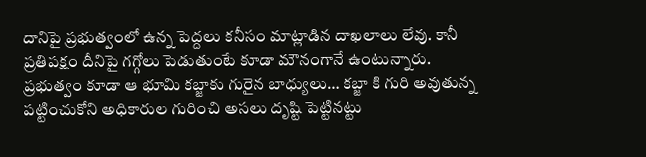దానిపై ప్రభుత్వంలో ఉన్న పెద్దలు కనీసం మాట్లాడిన దాఖలాలు లేవు. కానీ ప్రతిపక్షం దీనిపై గగ్గోలు పెడుతుంటే కూడా మౌనంగానే ఉంటున్నారు. ప్రభుత్వం కూడా ఆ భూమి కబ్జాకు గురైన బాధ్యులు… కబ్జా కి గురి అవుతున్న పట్టించుకోని అధికారుల గురించి అసలు దృష్టి పెట్టినట్టు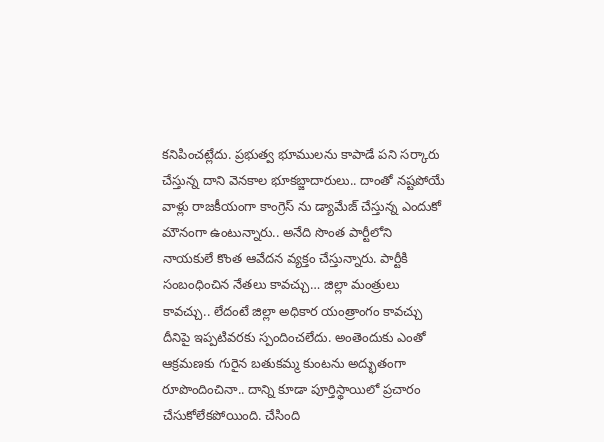కనిపించట్లేదు. ప్రభుత్వ భూములను కాపాడే పని సర్కారు చేస్తున్న దాని వెనకాల భూకబ్జాదారులు.. దాంతో నష్టపోయే వాళ్లు రాజకీయంగా కాంగ్రెస్ ను డ్యామేజ్ చేస్తున్న ఎందుకో మౌనంగా ఉంటున్నారు.. అనేది సొంత పార్టీలోని నాయకులే కొంత ఆవేదన వ్యక్తం చేస్తున్నారు. పార్టీకి సంబంధించిన నేతలు కావచ్చు… జిల్లా మంత్రులు కావచ్చు.. లేదంటే జిల్లా అధికార యంత్రాంగం కావచ్చు దీనిపై ఇప్పటివరకు స్పందించలేదు. అంతెందుకు ఎంతో ఆక్రమణకు గురైన బతుకమ్మ కుంటను అద్భుతంగా రూపొందించినా.. దాన్ని కూడా పూర్తిస్థాయిలో ప్రచారం చేసుకోలేకపోయింది. చేసింది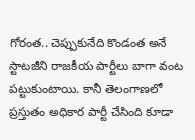గోరంత.. చెప్పుకునేది కొండంత అనే స్టాటజీని రాజకీయ పార్టీలు బాగా వంట పట్టుకుంటాయి. కానీ తెలంగాణలో ప్రస్తుతం అధికార పార్టీ చేసింది కూడా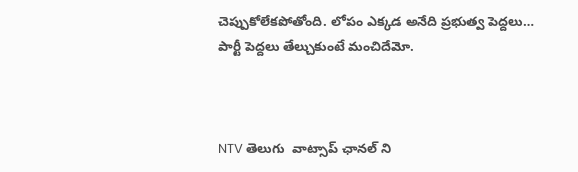చెప్పుకోలేకపోతోంది. లోపం ఎక్కడ అనేది ప్రభుత్వ పెద్దలు… పార్టీ పెద్దలు తేల్చుకుంటే మంచిదేమో.



NTV తెలుగు  వాట్సాప్ ఛానల్ ని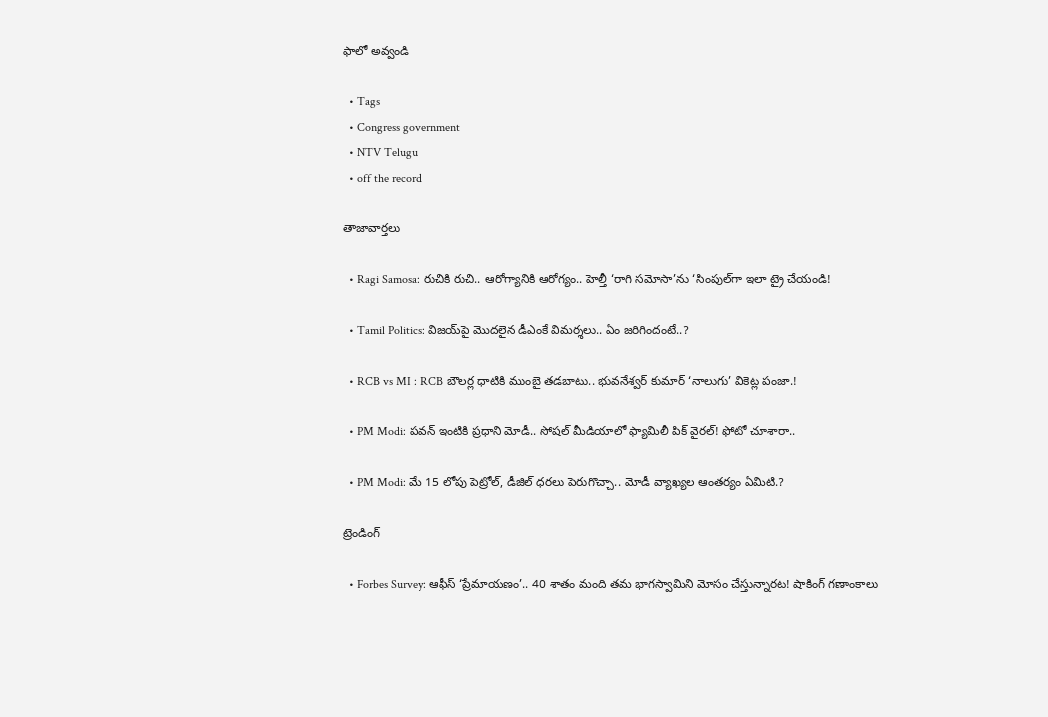ఫాలో అవ్వండి

  • Tags
  • Congress government
  • NTV Telugu
  • off the record

తాజావార్తలు

  • Ragi Samosa: రుచికి రుచి.. ఆరోగ్యానికి ఆరోగ్యం.. హెల్తీ ‘రాగి సమోసా’ను ‘సింపుల్‌గా ఇలా ట్రై చేయండి!

  • Tamil Politics: విజయ్‌పై మొదలైన డీఎంకే విమర్శలు.. ఏం జరిగిందంటే..?

  • RCB vs MI : RCB బౌలర్ల ధాటికి ముంబై తడబాటు.. భువనేశ్వర్ కుమార్ ‘నాలుగు’ వికెట్ల పంజా.!

  • PM Modi: పవన్ ఇంటికి ప్రధాని మోడీ.. సోషల్ మీడియాలో ఫ్యామిలీ పిక్ వైరల్! ఫోటో చూశారా..

  • PM Modi: మే 15 లోపు పెట్రోల్, డీజిల్ ధరలు పెరుగొచ్చా.. మోడీ వ్యాఖ్యల ఆంతర్యం ఏమిటి.?

ట్రెండింగ్‌

  • Forbes Survey: ఆఫీస్ ‘ప్రేమాయణం’.. 40 శాతం మంది తమ భాగస్వామిని మోసం చేస్తున్నారట! షాకింగ్ గణాంకాలు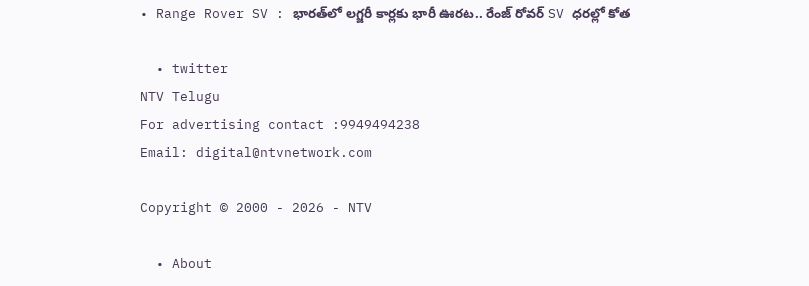• Range Rover SV : భారత్‌లో లగ్జరీ కార్లకు భారీ ఊరట.. రేంజ్ రోవర్ SV ధరల్లో కోత

  • twitter
NTV Telugu
For advertising contact :9949494238
Email: digital@ntvnetwork.com

Copyright © 2000 - 2026 - NTV

  • About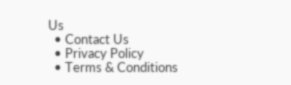Us
  • Contact Us
  • Privacy Policy
  • Terms & Conditions